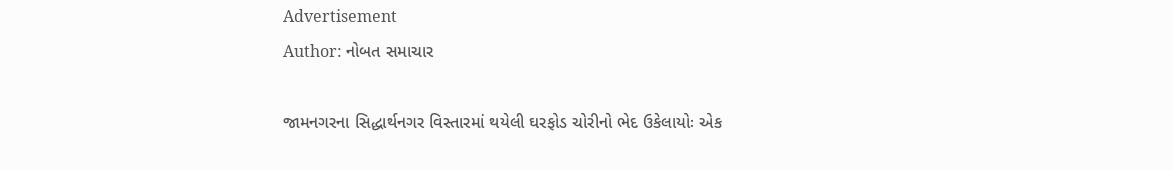Advertisement
Author: નોબત સમાચાર

જામનગરના સિદ્ધાર્થનગર વિસ્તારમાં થયેલી ઘરફોડ ચોરીનો ભેદ ઉકેલાયોઃ એક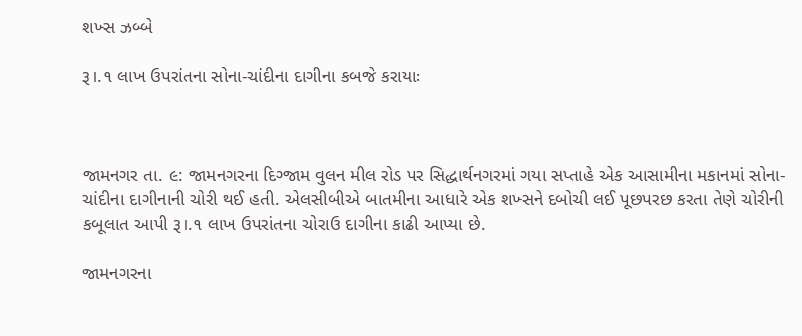શખ્સ ઝબ્બે

રૂ।.૧ લાખ ઉપરાંતના સોના-ચાંદીના દાગીના કબજે કરાયાઃ



જામનગર તા. ૯: જામનગરના દિગ્જામ વુલન મીલ રોડ પર સિદ્ધાર્થનગરમાં ગયા સપ્તાહે એક આસામીના મકાનમાં સોના-ચાંદીના દાગીનાની ચોરી થઈ હતી. એલસીબીએ બાતમીના આધારે એક શખ્સને દબોચી લઈ પૂછપરછ કરતા તેણે ચોરીની કબૂલાત આપી રૂ।.૧ લાખ ઉપરાંતના ચોરાઉ દાગીના કાઢી આપ્યા છે.

જામનગરના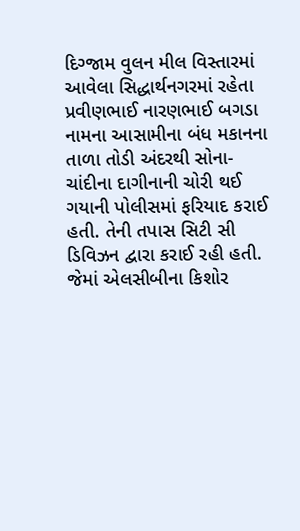દિગ્જામ વુલન મીલ વિસ્તારમાં આવેલા સિદ્ધાર્થનગરમાં રહેતા પ્રવીણભાઈ નારણભાઈ બગડા નામના આસામીના બંધ મકાનના તાળા તોડી અંદરથી સોના-ચાંદીના દાગીનાની ચોરી થઈ ગયાની પોલીસમાં ફરિયાદ કરાઈ હતી. તેની તપાસ સિટી સી ડિવિઝન દ્વારા કરાઈ રહી હતી. જેમાં એલસીબીના કિશોર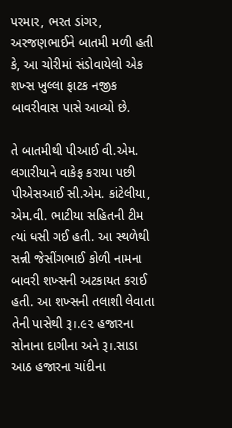પરમાર, ભરત ડાંગર, અરજણભાઈને બાતમી મળી હતી કે, આ ચોરીમાં સંડોવાયેલો એક શખ્સ ખુલ્લા ફાટક નજીક બાવરીવાસ પાસે આવ્યો છે.

તે બાતમીથી પીઆઈ વી.એમ. લગારીયાને વાકેફ કરાયા પછી પીએસઆઈ સી.એમ. કાંટેલીયા, એમ.વી. ભાટીયા સહિતની ટીમ ત્યાં ધસી ગઈ હતી. આ સ્થળેથી સન્ની જેસીંગભાઈ કોળી નામના બાવરી શખ્સની અટકાયત કરાઈ હતી. આ શખ્સની તલાશી લેવાતા તેની પાસેથી રૂ।.૯૨ હજારના સોનાના દાગીના અને રૂ।.સાડા આઠ હજારના ચાંદીના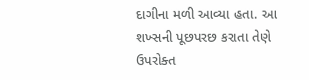દાગીના મળી આવ્યા હતા. આ શખ્સની પૂછપરછ કરાતા તેણે ઉપરોક્ત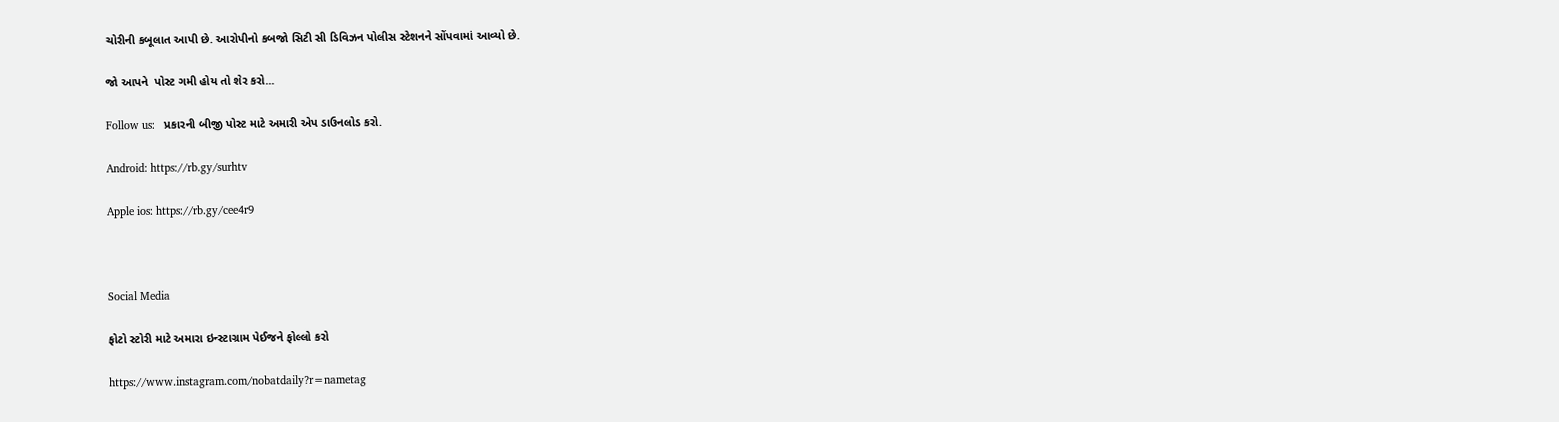ચોરીની કબૂલાત આપી છે. આરોપીનો કબજો સિટી સી ડિવિઝન પોલીસ સ્ટેશનને સોંપવામાં આવ્યો છે.

જો આપને  પોસ્ટ ગમી હોય તો શેર કરો...

Follow us:   પ્રકારની બીજી પોસ્ટ માટે અમારી એપ ડાઉનલોડ કરો.

Android: https://rb.gy/surhtv

Apple ios: https://rb.gy/cee4r9



Social Media

ફોટો સ્ટોરી માટે અમારા ઇન્સ્ટાગ્રામ પેઈજને ફોલ્લો કરો

https://www.instagram.com/nobatdaily?r=nametag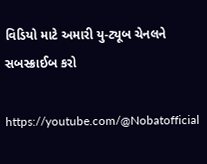વિડિયો માટે અમારી યુ-ટ્યૂબ ચેનલને સબસ્ક્રાઈબ કરો

https://youtube.com/@Nobatofficial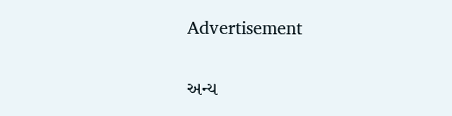Advertisement

અન્ય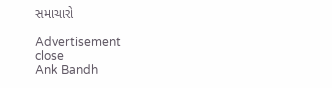સમાચારો

Advertisement
close
Ank Bandh